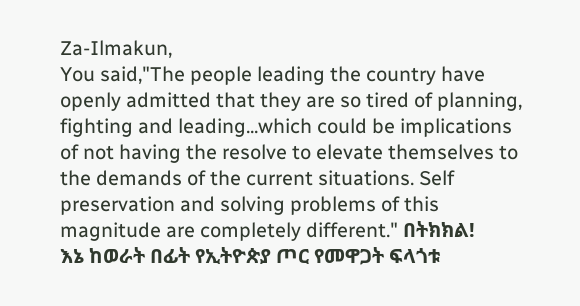Za-Ilmakun,
You said,"The people leading the country have openly admitted that they are so tired of planning, fighting and leading...which could be implications of not having the resolve to elevate themselves to the demands of the current situations. Self preservation and solving problems of this magnitude are completely different." በትክክል!
እኔ ከወራት በፊት የኢትዮጵያ ጦር የመዋጋት ፍላጎቱ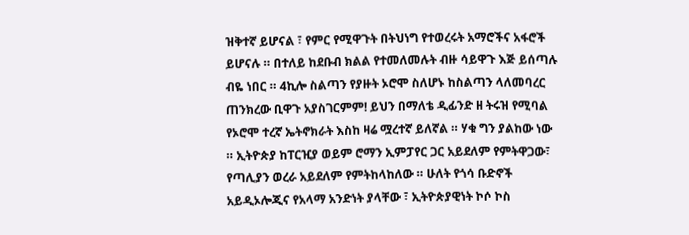ዝቅተኛ ይሆናል ፣ የምር የሚዋጉት በትህነግ የተወረሩት አማሮችና አፋሮች ይሆናሉ ። በተለይ ከደቡብ ክልል የተመለመሉት ብዙ ሳይዋጉ እጅ ይሰጣሉ ብዬ ነበር ። 4ኪሎ ስልጣን የያዙት ኦሮሞ ስለሆኑ ከስልጣን ላለመባረር ጠንክረው ቢዋጉ አያስገርምም! ይህን በማለቴ ዲፊንድ ዘ ትሩዝ የሚባል የኦሮሞ ተረኛ ኤትኖክራት እስከ ዛሬ ሟረተኛ ይለኛል ። ሃቁ ግን ያልከው ነው ። ኢትዮጵያ ከፐርዢያ ወይም ሮማን ኢምፓየር ጋር አይደለም የምትዋጋው፣ የጣሊያን ወረራ አይደለም የምትከላከለው ። ሁለት የጎሳ ቡድኖች አይዲኦሎጂና የአላማ አንድነት ያላቸው ፣ ኢትዮጵያዊነት ኮሶ ኮስ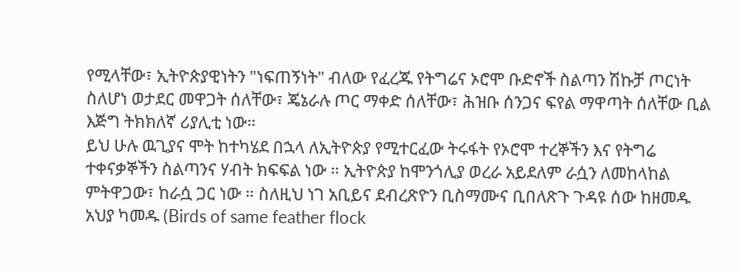የሚላቸው፣ ኢትዮጵያዊነትን "ነፍጠኝነት" ብለው የፈረጁ የትግሬና ኦሮሞ ቡድኖች ስልጣን ሽኩቻ ጦርነት ስለሆነ ወታደር መዋጋት ሰለቸው፣ ጄኔራሉ ጦር ማቀድ ሰለቸው፣ ሕዝቡ ሰንጋና ፍየል ማዋጣት ሰለቸው ቢል እጅግ ትክክለኛ ሪያሊቲ ነው።
ይህ ሁሉ ዉጊያና ሞት ከተካሄደ በኋላ ለኢትዮጵያ የሚተርፈው ትሩፋት የኦሮሞ ተረኞችን እና የትግሬ ተቀናቃኞችን ስልጣንና ሃብት ክፍፍል ነው ። ኢትዮጵያ ከሞንጎሊያ ወረራ አይደለም ራሷን ለመከላከል ምትዋጋው፣ ከራሷ ጋር ነው ። ስለዚህ ነገ አቢይና ደብረጽዮን ቢስማሙና ቢበለጽጉ ጉዳዩ ሰው ከዘመዱ አህያ ካመዱ (Birds of same feather flock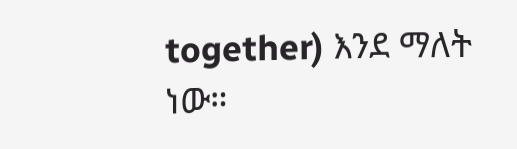together) እንደ ማለት ነው።